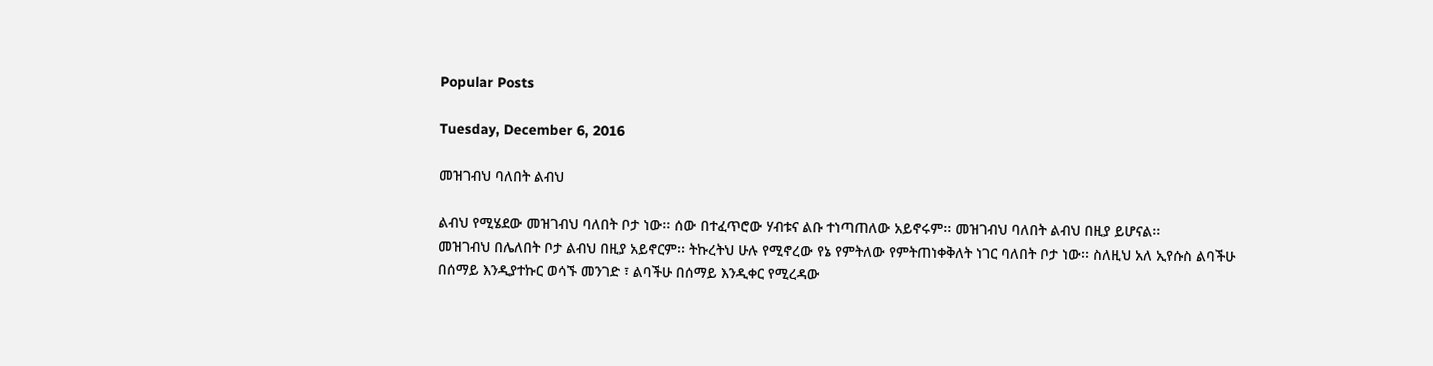Popular Posts

Tuesday, December 6, 2016

መዝገብህ ባለበት ልብህ

ልብህ የሚሄደው መዝገብህ ባለበት ቦታ ነው፡፡ ሰው በተፈጥሮው ሃብቱና ልቡ ተነጣጠለው አይኖሩም፡፡ መዝገብህ ባለበት ልብህ በዚያ ይሆናል፡፡
መዝገብህ በሌለበት ቦታ ልብህ በዚያ አይኖርም፡፡ ትኩረትህ ሁሉ የሚኖረው የኔ የምትለው የምትጠነቀቅለት ነገር ባለበት ቦታ ነው፡፡ ስለዚህ አለ ኢየሱስ ልባችሁ በሰማይ እንዲያተኩር ወሳኙ መንገድ ፣ ልባችሁ በሰማይ እንዲቀር የሚረዳው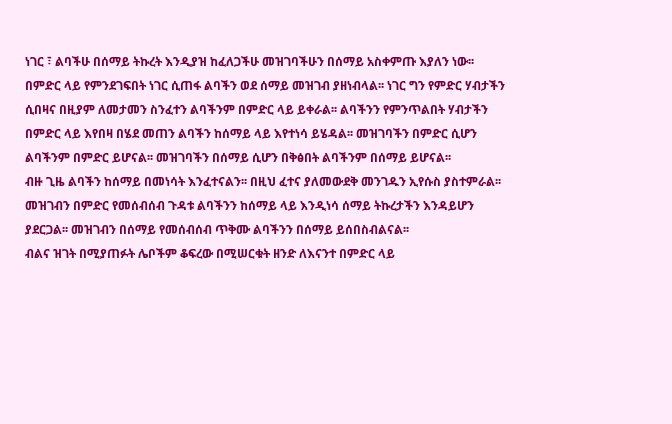ነገር ፣ ልባችሁ በሰማይ ትኩረት እንዲያዝ ከፈለጋችሁ መዝገባችሁን በሰማይ አስቀምጡ እያለን ነው፡፡
በምድር ላይ የምንደገፍበት ነገር ሲጠፋ ልባችን ወደ ሰማይ መዝገብ ያዘነብላል፡፡ ነገር ግን የምድር ሃብታችን ሲበዛና በዚያም ለመታመን ስንፈተን ልባችንም በምድር ላይ ይቀራል፡፡ ልባችንን የምንጥልበት ሃብታችን በምድር ላይ እየበዛ በሄደ መጠን ልባችን ከሰማይ ላይ እየተነሳ ይሄዳል፡፡ መዝገባችን በምድር ሲሆን ልባችንም በምድር ይሆናል፡፡ መዝገባችን በሰማይ ሲሆን በቅፅበት ልባችንም በሰማይ ይሆናል፡፡
ብዙ ጊዜ ልባችን ከሰማይ በመነሳት እንፈተናልን፡፡ በዚህ ፈተና ያለመውደቅ መንገዱን ኢየሱስ ያስተምራል፡፡ መዝገብን በምድር የመሰብሰብ ጉዳቱ ልባችንን ከሰማይ ላይ እንዲነሳ ሰማይ ትኩረታችን እንዳይሆን ያደርጋል፡፡ መዝገብን በሰማይ የመሰብሰብ ጥቅሙ ልባችንን በሰማይ ይሰበስብልናል፡፡
ብልና ዝገት በሚያጠፉት ሌቦችም ቆፍረው በሚሠርቁት ዘንድ ለእናንተ በምድር ላይ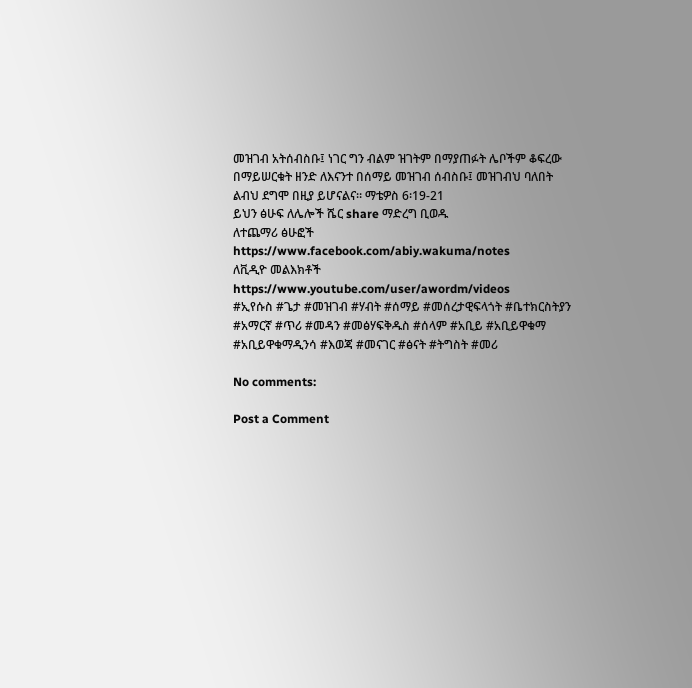መዝገብ አትሰብስቡ፤ ነገር ግን ብልም ዝገትም በማያጠፉት ሌቦችም ቆፍረው በማይሠርቁት ዘንድ ለእናንተ በሰማይ መዝገብ ሰብስቡ፤ መዝገብህ ባለበት ልብህ ደግሞ በዚያ ይሆናልና። ማቴዎስ 6፡19-21
ይህን ፅሁፍ ለሌሎች ሼር share ማድረግ ቢወዱ
ለተጨማሪ ፅሁፎች https://www.facebook.com/abiy.wakuma/notes
ለቪዲዮ መልእክቶች https://www.youtube.com/user/awordm/videos
#ኢየሱስ #ጌታ #መዝገብ #ሃብት #ሰማይ #መሰረታዊፍላጎት #ቤተክርስትያን #አማርኛ #ጥሪ #መዳን #መፅሃፍቅዱስ #ሰላም #አቢይ #አቢይዋቁማ #አቢይዋቁማዲንሳ #እወጃ #መናገር #ፅናት #ትግስት #መሪ

No comments:

Post a Comment